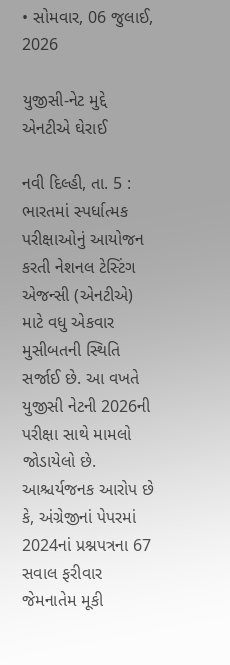• સોમવાર, 06 જુલાઈ, 2026

યુજીસી-નેટ મુદ્દે એનટીએ ઘેરાઈ

નવી દિલ્હી, તા. 5 : ભારતમાં સ્પર્ધાત્મક પરીક્ષાઓનું આયોજન કરતી નેશનલ ટેસ્ટિંગ એજન્સી (એનટીએ) માટે વધુ એકવાર મુસીબતની સ્થિતિ સર્જાઈ છે. આ વખતે યુજીસી નેટની 2026ની પરીક્ષા સાથે મામલો જોડાયેલો છે. આશ્ચર્યજનક આરોપ છે કે, અંગ્રેજીનાં પેપરમાં 2024નાં પ્રશ્નપત્રના 67 સવાલ ફરીવાર જેમનાતેમ મૂકી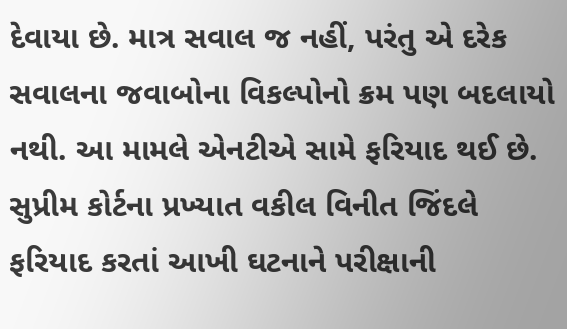દેવાયા છે. માત્ર સવાલ જ નહીં, પરંતુ એ દરેક સવાલના જવાબોના વિકલ્પોનો ક્રમ પણ બદલાયો નથી. આ મામલે એનટીએ સામે ફરિયાદ થઈ છે. સુપ્રીમ કોર્ટના પ્રખ્યાત વકીલ વિનીત જિંદલે ફરિયાદ કરતાં આખી ઘટનાને પરીક્ષાની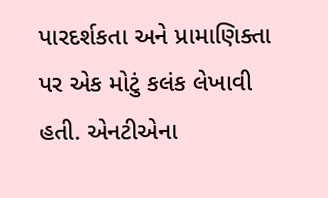પારદર્શકતા અને પ્રામાણિક્તા પર એક મોટું કલંક લેખાવી હતી. એનટીએના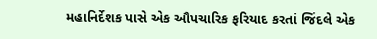મહાનિર્દેશક પાસે એક ઔપચારિક ફરિયાદ કરતાં જિંદલે એક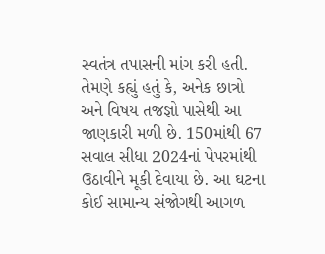સ્વતંત્ર તપાસની માંગ કરી હતી. તેમણે કહ્યું હતું કે, અનેક છાત્રો અને વિષય તજજ્ઞો પાસેથી આ જાણકારી મળી છે. 150માંથી 67 સવાલ સીધા 2024નાં પેપરમાંથી ઉઠાવીને મૂકી દેવાયા છે. આ ઘટના કોઈ સામાન્ય સંજોગથી આગળ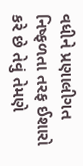વધીને પ્રણાલીગત નિષ્ફળતા તરફ ઈશારો કરે છે તેવું તેમણે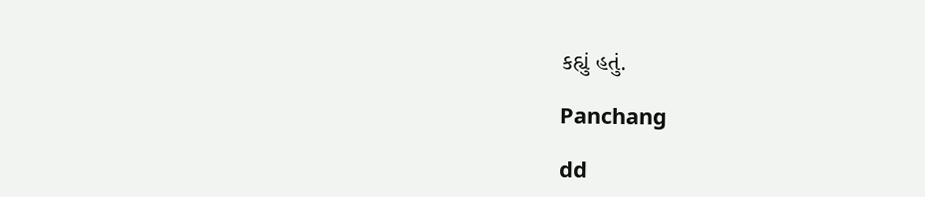કહ્યું હતું.

Panchang

dd